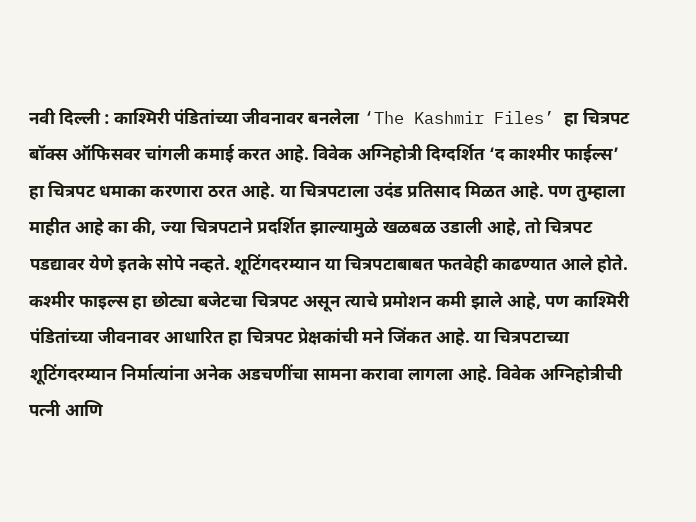नवी दिल्ली : काश्मिरी पंडितांच्या जीवनावर बनलेला ‘The Kashmir Files’ हा चित्रपट बॉक्स ऑफिसवर चांगली कमाई करत आहे. विवेक अग्निहोत्री दिग्दर्शित ‘द काश्मीर फाईल्स’ हा चित्रपट धमाका करणारा ठरत आहे. या चित्रपटाला उदंड प्रतिसाद मिळत आहे. पण तुम्हाला माहीत आहे का की, ज्या चित्रपटाने प्रदर्शित झाल्यामुळे खळबळ उडाली आहे, तो चित्रपट पडद्यावर येणे इतके सोपे नव्हते. शूटिंगदरम्यान या चित्रपटाबाबत फतवेही काढण्यात आले होते.
कश्मीर फाइल्स हा छोट्या बजेटचा चित्रपट असून त्याचे प्रमोशन कमी झाले आहे, पण काश्मिरी पंडितांच्या जीवनावर आधारित हा चित्रपट प्रेक्षकांची मने जिंकत आहे. या चित्रपटाच्या शूटिंगदरम्यान निर्मात्यांना अनेक अडचणींचा सामना करावा लागला आहे. विवेक अग्निहोत्रीची पत्नी आणि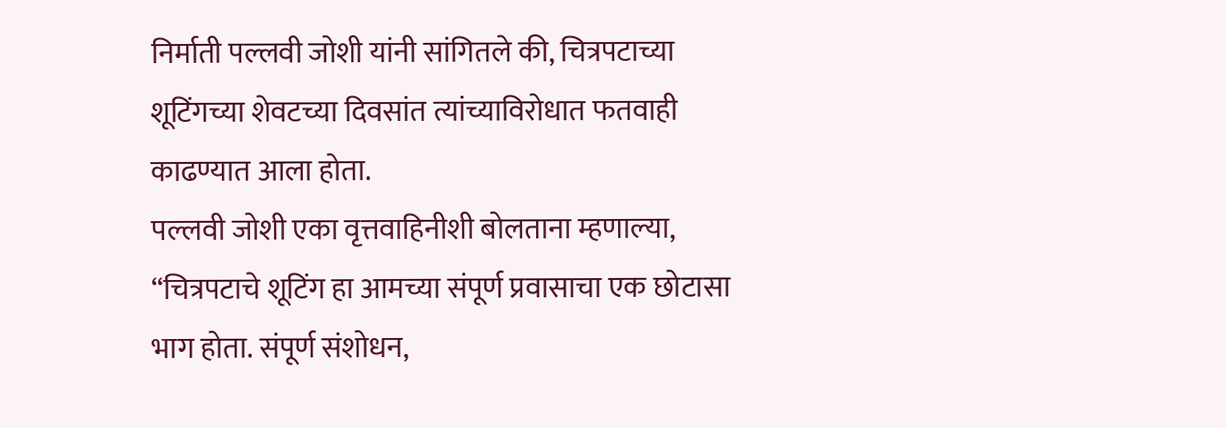निर्माती पल्लवी जोशी यांनी सांगितले की, चित्रपटाच्या शूटिंगच्या शेवटच्या दिवसांत त्यांच्याविरोधात फतवाही काढण्यात आला होता.
पल्लवी जोशी एका वृत्तवाहिनीशी बोलताना म्हणाल्या, “चित्रपटाचे शूटिंग हा आमच्या संपूर्ण प्रवासाचा एक छोटासा भाग होता. संपूर्ण संशोधन,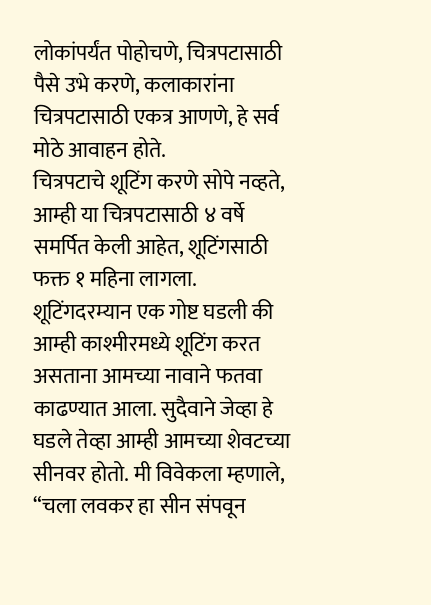लोकांपर्यंत पोहोचणे, चित्रपटासाठी पैसे उभे करणे, कलाकारांना चित्रपटासाठी एकत्र आणणे, हे सर्व मोठे आवाहन होते.
चित्रपटाचे शूटिंग करणे सोपे नव्हते, आम्ही या चित्रपटासाठी ४ वर्षे समर्पित केली आहेत, शूटिंगसाठी फक्त १ महिना लागला. शूटिंगदरम्यान एक गोष्ट घडली की आम्ही काश्मीरमध्ये शूटिंग करत असताना आमच्या नावाने फतवा काढण्यात आला. सुदैवाने जेव्हा हे घडले तेव्हा आम्ही आमच्या शेवटच्या सीनवर होतो. मी विवेकला म्हणाले, “चला लवकर हा सीन संपवून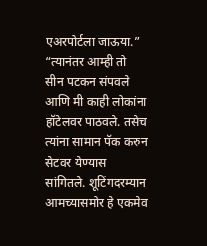एअरपोर्टला जाऊया.”
“त्यानंतर आम्ही तो सीन पटकन संपवले आणि मी काही लोकांना हॉटेलवर पाठवले. तसेच त्यांना सामान पॅक करुन सेटवर येण्यास सांगितले. शूटिंगदरम्यान आमच्यासमोर हे एकमेव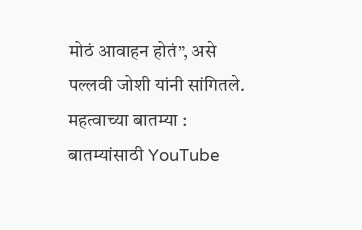मोठं आवाहन होतं”, असे पल्लवी जोशी यांनी सांगितले.
महत्वाच्या बातम्या :
बातम्यांसाठी YouTube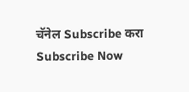चॅनेल Subscribe करा
Subscribe Now